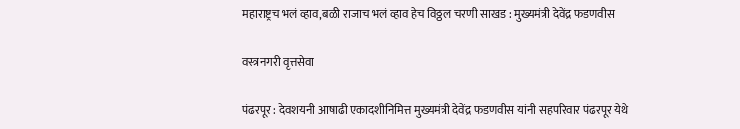महाराष्ट्रच भलं व्हाव,बळी राजाच भलं व्हाव हेच विठ्ठल चरणी साखड : मुख्यमंत्री देवेंद्र फडणवीस

वस्त्रनगरी वृत्तसेवा

पंढरपूर : देवशयनी आषाढी एकादशीनिमित्त मुख्यमंत्री देवेंद्र फडणवीस यांनी सहपरिवार पंढरपूर येथे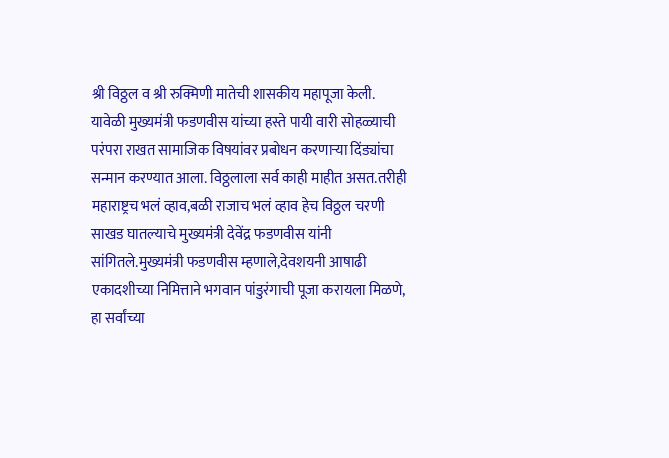श्री विठ्ठल व श्री रुक्मिणी मातेची शासकीय महापूजा केली. यावेळी मुख्यमंत्री फडणवीस यांच्या हस्ते पायी वारी सोहळ्याची परंपरा राखत सामाजिक विषयांवर प्रबोधन करणाऱ्या दिंड्यांचा सन्मान करण्यात आला. विठ्ठलाला सर्व काही माहीत असत.तरीही महाराष्ट्रच भलं व्हाव,बळी राजाच भलं व्हाव हेच विठ्ठल चरणी साखड घातल्याचे मुख्यमंत्री देवेंद्र फडणवीस यांनी सांगितले.मुख्यमंत्री फडणवीस म्हणाले,देवशयनी आषाढी एकादशीच्या निमित्ताने भगवान पांडुरंगाची पूजा करायला मिळणे, हा सर्वांच्या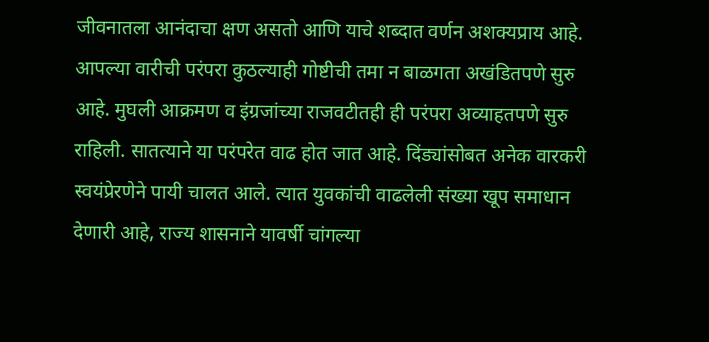जीवनातला आनंदाचा क्षण असतो आणि याचे शब्दात वर्णन अशक्यप्राय आहे. आपल्या वारीची परंपरा कुठल्याही गोष्टीची तमा न बाळगता अखंडितपणे सुरु आहे. मुघली आक्रमण व इंग्रजांच्या राजवटीतही ही परंपरा अव्याहतपणे सुरु राहिली. सातत्याने या परंपरेत वाढ होत जात आहे. दिंड्यांसोबत अनेक वारकरी स्वयंप्रेरणेने पायी चालत आले. त्यात युवकांची वाढलेली संख्या खूप समाधान देणारी आहे, राज्य शासनाने यावर्षी चांगल्या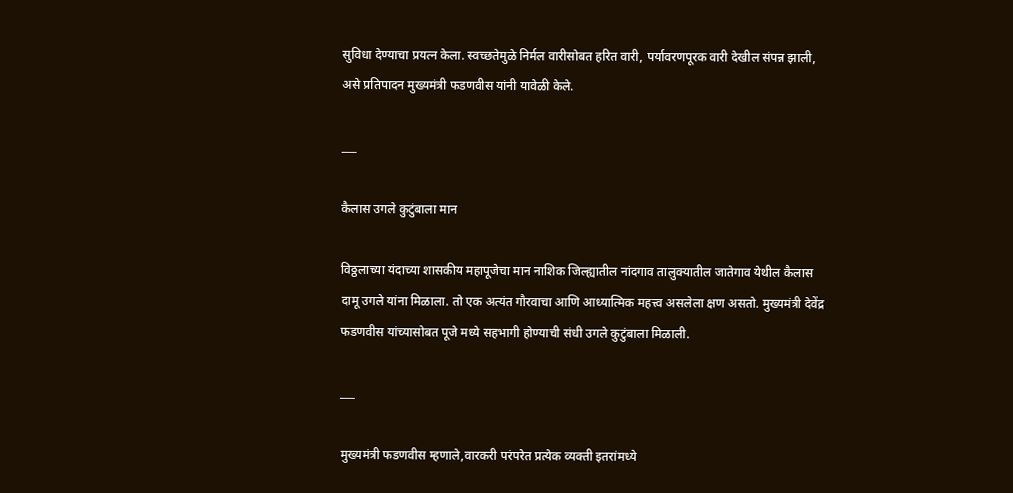सुविधा देण्याचा प्रयत्न केला. स्वच्छतेमुळे निर्मल वारीसोबत हरित वारी, पर्यावरणपूरक वारी देखील संपन्न झाली, असे प्रतिपादन मुख्यमंत्री फडणवीस यांनी यावेळी केले.

___

कैलास उगले कुटुंबाला मान

विठ्ठलाच्या यंदाच्या शासकीय महापूजेचा मान नाशिक जिल्ह्यातील नांदगाव तालुक्यातील जातेगाव येथील कैलास दामू उगले यांना मिळाला. तो एक अत्यंत गौरवाचा आणि आध्यात्मिक महत्त्व असलेला क्षण असतो. मुख्यमंत्री देवेंद्र फडणवीस यांच्यासोबत पूजे मध्ये सहभागी होण्याची संधी उगले कुटुंबाला मिळाली.

___

मुख्यमंत्री फडणवीस म्हणाले,वारकरी परंपरेत प्रत्येक व्यक्ती इतरांमध्ये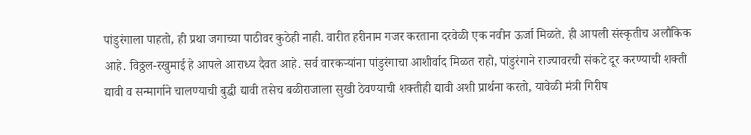पांडुरंगाला पाहतो, ही प्रथा जगाच्या पाठीवर कुठेही नाही. वारीत हरीनाम गजर करताना दरवेळी एक नवीन ऊर्जा मिळते. ही आपली संस्कृतीच अलौकिक आहे. विठ्ठल-रखुमाई हे आपले आराध्य दैवत आहे. सर्व वारकऱ्यांना पांडुरंगाचा आशीर्वाद मिळत राहो, पांडुरंगाने राज्यावरची संकटे दूर करण्याची शक्ती द्यावी व सन्मार्गाने चालण्याची बुद्धी द्यावी तसेच बळीराजाला सुखी ठेवण्याची शक्तीही द्यावी अशी प्रार्थना करतो, यावेळी मंत्री गिरीष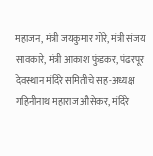महाजन, मंत्री जयकुमार गोरे, मंत्री संजय सावकारे, मंत्री आकाश फुंडकर, पंढरपूर देवस्थान मंदिरे समितीचे सह-अध्यक्ष गहिनीनाथ महाराज औसेकर, मंदिरे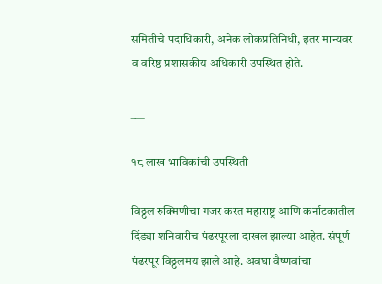समितीचे पदाधिकारी, अनेक लोकप्रतिनिधी, इतर मान्यवर व वरिष्ठ प्रशासकीय अधिकारी उपस्थित होते.

___

१८ लाख भाविकांची उपस्थिती

विठ्ठल रुक्मिणीचा गजर करत महाराष्ट्र आणि कर्नाटकातील दिंड्या शनिवारीच पंढरपूरला दाखल झाल्या आहेत. संपूर्ण पंढरपूर विठ्ठलमय झाले आहे. अवघा वैष्णवांचा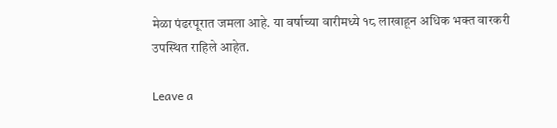मेळा पंढरपूरात जमला आहे. या वर्षाच्या वारीमध्ये १८ लाखाहून अधिक भक्त वारकरी उपस्थित राहिले आहेत.

Leave a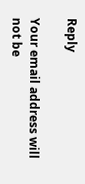Reply

Your email address will not be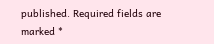published. Required fields are marked *